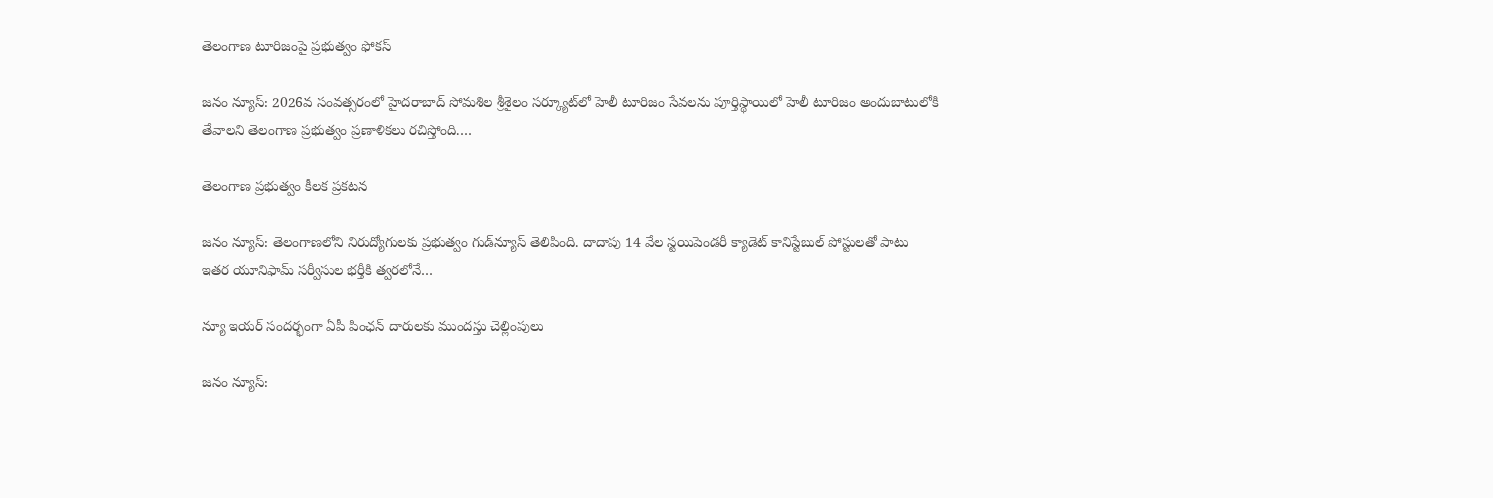తెలంగాణ టూరిజంపై ప్రభుత్వం ఫోకస్

జనం న్యూస్: 2026వ సంవత్సరంలో హైదరాబాద్ సోమశిల శ్రీశైలం సర్క్యూట్‌లో హెలీ టూరిజం సేవలను పూర్తిస్థాయిలో హెలీ టూరిజం అందుబాటులోకి తేవాలని తెలంగాణ ప్రభుత్వం ప్రణాళికలు రచిస్తోంది.…

తెలంగాణ ప్రభుత్వం కీలక ప్రకటన

జనం న్యూస్: తెలంగాణలోని నిరుద్యోగులకు ప్రభుత్వం గుడ్‌న్యూస్ తెలిపింది. దాదాపు 14 వేల స్టయిపెండరీ క్యాడెట్ కానిస్టేబుల్ పోస్టులతో పాటు ఇతర యూనిఫామ్ సర్వీసుల భర్తీకి త్వరలోనే…

న్యూ ఇయర్ సందర్భంగా ఏపీ పింఛన్‌ దారులకు ముందస్తు చెల్లింపులు

జనం న్యూస్: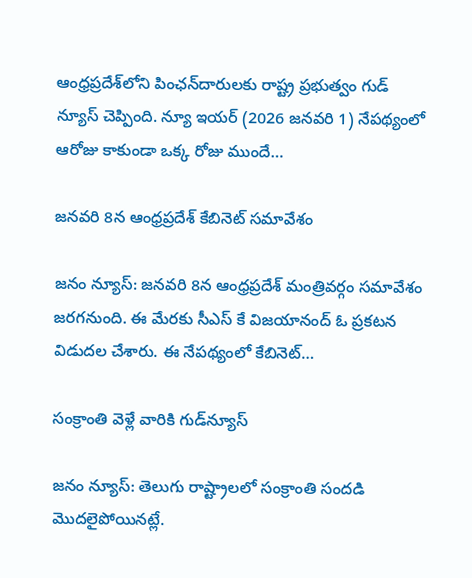ఆంధ్రప్రదేశ్‌లోని పింఛన్‌దారులకు రాష్ట్ర ప్రభుత్వం గుడ్ న్యూస్ చెప్పింది. న్యూ ఇయర్ (2026 జనవరి 1) నేపథ్యంలో ఆరోజు కాకుండా ఒక్క రోజు ముందే…

జనవరి 8న ఆంధ్రప్రదేశ్ కేబినెట్ సమావేశం

జనం న్యూస్: జనవరి 8న ఆంధ్రప్రదేశ్ మంత్రివర్గం సమావేశం జరగనుంది. ఈ మేరకు సీఎస్ కే విజయానంద్ ఓ ప్రకటన విడుదల చేశారు. ఈ నేపథ్యంలో కేబినెట్…

సంక్రాంతి వెళ్లే వారికి గుడ్‌న్యూస్

జనం న్యూస్: తెలుగు రాష్ట్రాలలో సంక్రాంతి సందడి మెుదలైపోయినట్లే.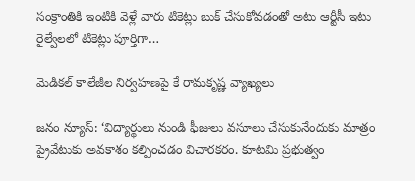సంక్రాంతికి ఇంటికి వెళ్లే వారు టికెట్లు బుక్ చేసుకోవడంతో అటు ఆర్టీసీ ఇటు రైల్వేలలో టికెట్లు పూర్తిగా…

మెడికల్ కాలేజీల నిర్వహణపై కే రామకృష్ణ వ్యాఖ్యలు

జనం న్యూస్: ‘విద్యార్థులు నుండి ఫీజులు వసూలు చేసుకునేందుకు మాత్రం ప్రైవేటుకు అవకాశం కల్పించడం విచారకరం. కూటమి ప్రభుత్వం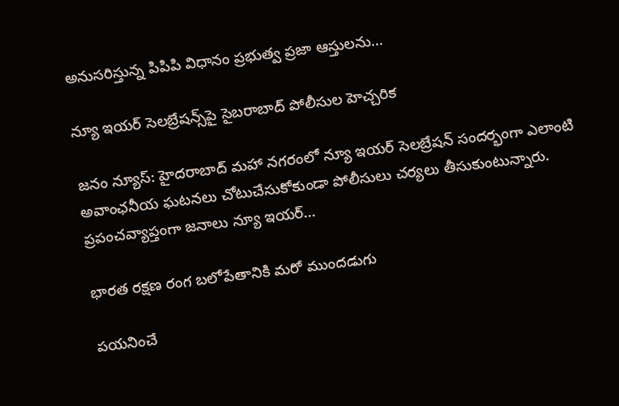అనుసరిస్తున్న పిపిపి విధానం ప్రభుత్వ ప్రజా ఆస్తులను…

న్యూ ఇయర్ సెలబ్రేషన్స్‌పై సైబరాబాద్ పోలీసుల హెచ్చరిక

జనం న్యూస్: హైదరాబాద్ మహా నగరంలో న్యూ ఇయర్ సెలబ్రేషన్ సందర్భంగా ఎలాంటి అవాంఛనీయ ఘటనలు చోటుచేసుకోకుండా పోలీసులు చర్యలు తీసుకుంటున్నారు. ప్రపంచవ్యాప్తంగా జనాలు న్యూ ఇయర్…

భారత రక్షణ రంగ బలోపేతానికి మరో ముందడుగు

పయనించే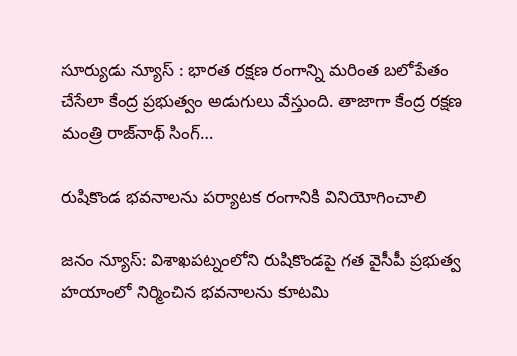సూర్యుడు న్యూస్ : భారత రక్షణ రంగాన్ని మరింత బలోపేతం చేసేలా కేంద్ర ప్రభుత్వం అడుగులు వేస్తుంది. తాజాగా కేంద్ర రక్షణ మంత్రి రాజ్‌నాథ్ సింగ్…

రుషికొండ భవనాలను పర్యాటక రంగానికి వినియోగించాలి

జనం న్యూస్: విశాఖపట్నంలోని రుషికొండపై గత వైసీపీ ప్రభుత్వ హయాంలో నిర్మించిన భవనాలను కూటమి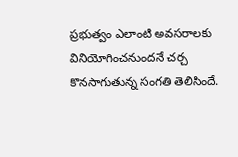ప్రభుత్వం ఎలాంటి అవసరాలకు వినియోగించనుందనే చర్చ కొనసాగుతున్న సంగతి తెలిసిందే.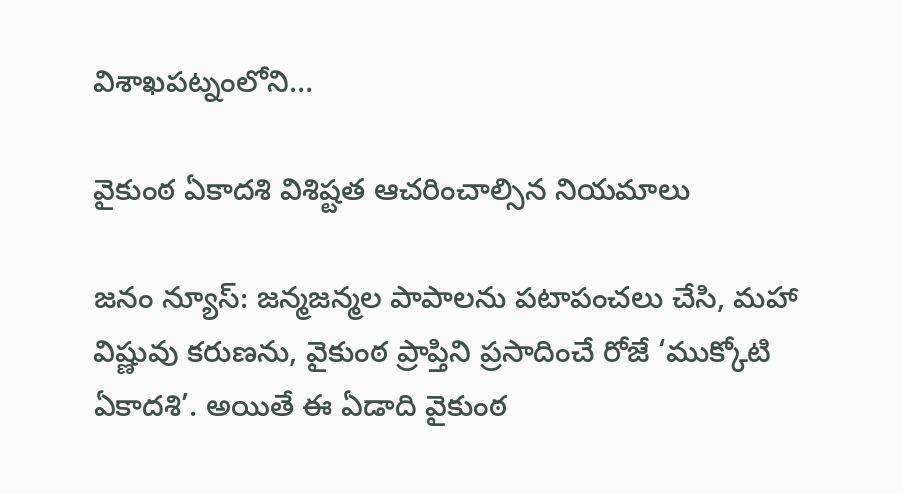విశాఖపట్నంలోని…

వైకుంఠ ఏకాదశి విశిష్టత ఆచరించాల్సిన నియమాలు

జనం న్యూస్: జన్మజన్మల పాపాలను పటాపంచలు చేసి, మహా విష్ణువు కరుణను, వైకుంఠ ప్రాప్తిని ప్రసాదించే రోజే ‘ముక్కోటి ఏకాదశి’. అయితే ఈ ఏడాది వైకుంఠ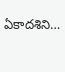ఏకాదశిని…